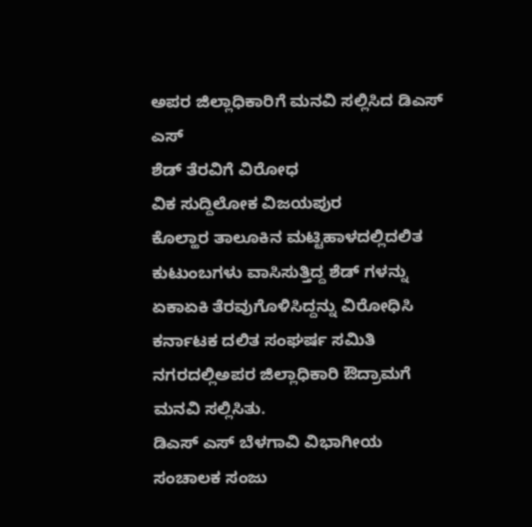ಅಪರ ಜಿಲ್ಲಾಧಿಕಾರಿಗೆ ಮನವಿ ಸಲ್ಲಿಸಿದ ಡಿಎಸ್ ಎಸ್
ಶೆಡ್ ತೆರವಿಗೆ ವಿರೋಧ
ವಿಕ ಸುದ್ದಿಲೋಕ ವಿಜಯಪುರ
ಕೊಲ್ಹಾರ ತಾಲೂಕಿನ ಮಟ್ಟಿಹಾಳದಲ್ಲಿದಲಿತ ಕುಟುಂಬಗಳು ವಾಸಿಸುತ್ತಿದ್ದ ಶೆಡ್ ಗಳನ್ನು ಏಕಾಏಕಿ ತೆರವುಗೊಳಿಸಿದ್ದನ್ನು ವಿರೋಧಿಸಿ ಕರ್ನಾಟಕ ದಲಿತ ಸಂಘರ್ಷ ಸಮಿತಿ ನಗರದಲ್ಲಿಅಪರ ಜಿಲ್ಲಾಧಿಕಾರಿ ಔದ್ರಾಮಗೆ ಮನವಿ ಸಲ್ಲಿಸಿತು.
ಡಿಎಸ್ ಎಸ್ ಬೆಳಗಾವಿ ವಿಭಾಗೀಯ ಸಂಚಾಲಕ ಸಂಜು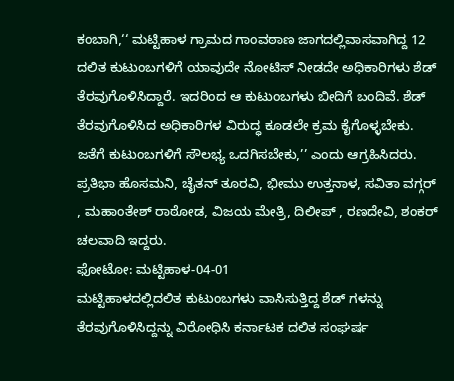ಕಂಬಾಗಿ,‘‘ ಮಟ್ಟಿಹಾಳ ಗ್ರಾಮದ ಗಾಂವಠಾಣ ಜಾಗದಲ್ಲಿವಾಸವಾಗಿದ್ದ 12 ದಲಿತ ಕುಟುಂಬಗಳಿಗೆ ಯಾವುದೇ ನೋಟಿಸ್ ನೀಡದೇ ಅಧಿಕಾರಿಗಳು ಶೆಡ್ ತೆರವುಗೊಳಿಸಿದ್ದಾರೆ. ಇದರಿಂದ ಆ ಕುಟುಂಬಗಳು ಬೀದಿಗೆ ಬಂದಿವೆ. ಶೆಡ್ ತೆರವುಗೊಳಿಸಿದ ಅಧಿಕಾರಿಗಳ ವಿರುದ್ಧ ಕೂಡಲೇ ಕ್ರಮ ಕೈಗೊಳ್ಳಬೇಕು. ಜತೆಗೆ ಕುಟುಂಬಗಳಿಗೆ ಸೌಲಭ್ಯ ಒದಗಿಸಬೇಕು,’’ ಎಂದು ಆಗ್ರಹಿಸಿದರು.
ಪ್ರತಿಭಾ ಹೊಸಮನಿ, ಚೈತನ್ ತೂರವಿ, ಭೀಮು ಉತ್ತನಾಳ, ಸವಿತಾ ವಗ್ಗರ್ , ಮಹಾಂತೇಶ್ ರಾಠೋಡ, ವಿಜಯ ಮೇತ್ರಿ, ದಿಲೀಪ್ , ರಣದೇವಿ, ಶಂಕರ್ ಚಲವಾದಿ ಇದ್ದರು.
ಫೋಟೋ: ಮಟ್ಟಿಹಾಳ-04-01
ಮಟ್ಟಿಹಾಳದಲ್ಲಿದಲಿತ ಕುಟುಂಬಗಳು ವಾಸಿಸುತ್ತಿದ್ದ ಶೆಡ್ ಗಳನ್ನು ತೆರವುಗೊಳಿಸಿದ್ದನ್ನು ವಿರೋಧಿಸಿ ಕರ್ನಾಟಕ ದಲಿತ ಸಂಘರ್ಷ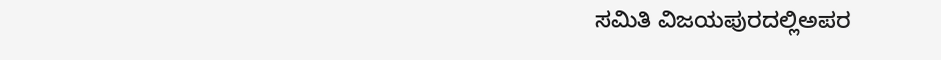ಸಮಿತಿ ವಿಜಯಪುರದಲ್ಲಿಅಪರ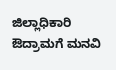ಜಿಲ್ಲಾಧಿಕಾರಿ ಔದ್ರಾಮಗೆ ಮನವಿ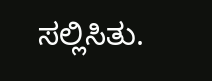ಸಲ್ಲಿಸಿತು.